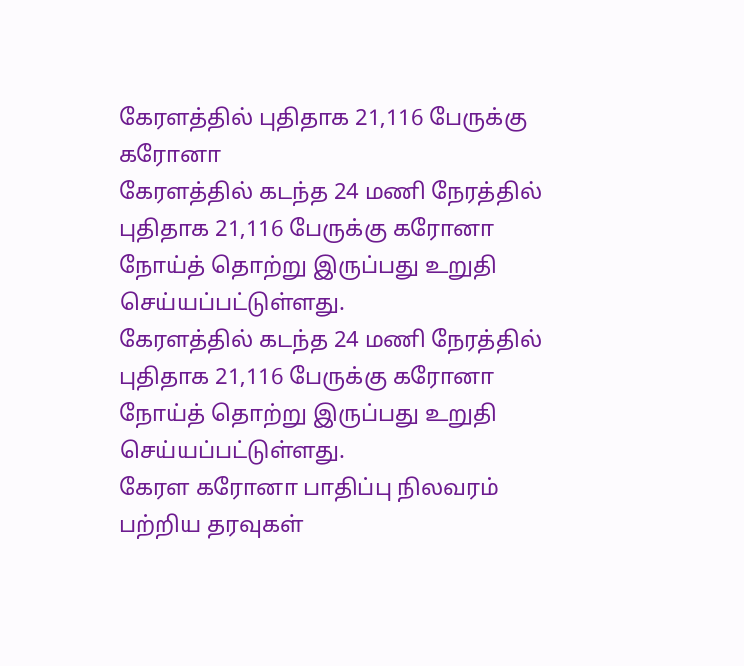கேரளத்தில் புதிதாக 21,116 பேருக்கு கரோனா
கேரளத்தில் கடந்த 24 மணி நேரத்தில் புதிதாக 21,116 பேருக்கு கரோனா நோய்த் தொற்று இருப்பது உறுதி செய்யப்பட்டுள்ளது.
கேரளத்தில் கடந்த 24 மணி நேரத்தில் புதிதாக 21,116 பேருக்கு கரோனா நோய்த் தொற்று இருப்பது உறுதி செய்யப்பட்டுள்ளது.
கேரள கரோனா பாதிப்பு நிலவரம் பற்றிய தரவுகள்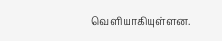வெளியாகியுள்ளன.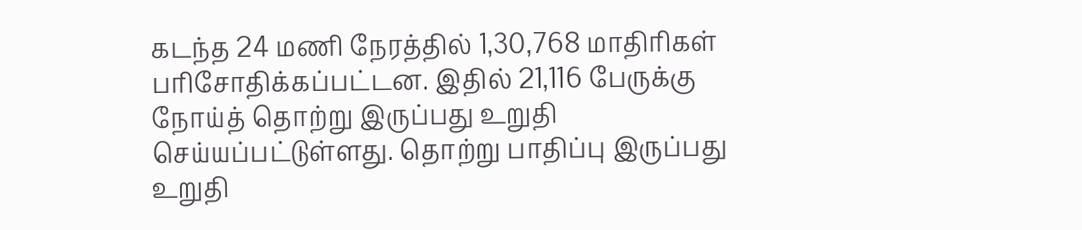கடந்த 24 மணி நேரத்தில் 1,30,768 மாதிரிகள் பரிசோதிக்கப்பட்டன. இதில் 21,116 பேருக்கு நோய்த் தொற்று இருப்பது உறுதி செய்யப்பட்டுள்ளது. தொற்று பாதிப்பு இருப்பது உறுதி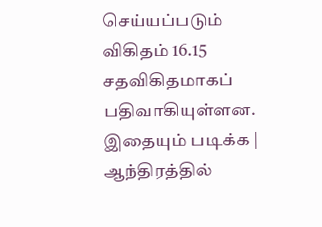செய்யப்படும் விகிதம் 16.15 சதவிகிதமாகப் பதிவாகியுள்ளன.
இதையும் படிக்க | ஆந்திரத்தில்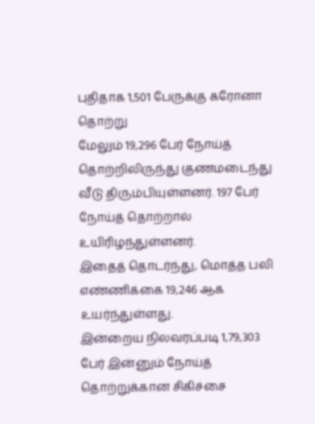புதிதாக 1,501 பேருக்கு கரோனா தொற்று
மேலும் 19,296 பேர் நோய்த் தொற்றிலிருந்து குணமடைந்து வீடு திரும்பியுள்ளனர். 197 பேர் நோய்த் தொற்றால் உயிரிழந்துள்ளனர்.
இதைத் தொடர்ந்து, மொத்த பலி எண்ணிக்கை 19,246 ஆக உயர்ந்துள்ளது.
இன்றைய நிலவரப்படி 1,79,303 பேர் இன்னும் நோய்த் தொற்றுக்கான சிகிச்சை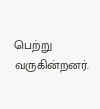பெற்று வருகின்றனர்.